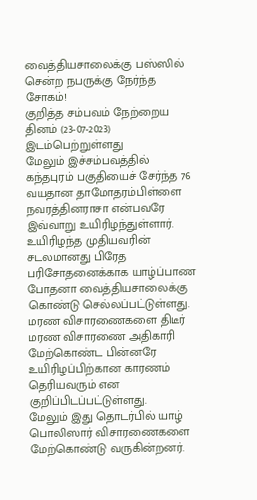வைத்தியசாலைக்கு பஸ்ஸில் சென்ற நபருக்கு நேர்ந்த சோகம்!
குறித்த சம்பவம் நேற்றைய தினம் (23-07-2023) இடம்பெற்றுள்ளது
மேலும் இச்சம்பவத்தில் கந்தபுரம் பகுதியைச் சேர்ந்த 76 வயதான தாமோதரம்பிள்ளை நவரத்தினராசா என்பவரே இவ்வாறு உயிரிழந்துள்ளார்.
உயிரிழந்த முதியவரின் சடலமானது பிரேத பரிசோதனைக்காக யாழ்ப்பாண போதனா வைத்தியசாலைக்கு கொண்டு செல்லப்பட்டுள்ளது.
மரண விசாரணைகளை திடீர் மரண விசாரணை அதிகாரி மேற்கொண்ட பின்னரே உயிரிழப்பிற்கான காரணம் தெரியவரும் என குறிப்பிடப்பட்டுள்ளது.
மேலும் இது தொடர்பில் யாழ் பொலிஸார் விசாரணைகளை மேற்கொண்டு வருகின்றனர்.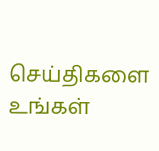செய்திகளை உங்கள்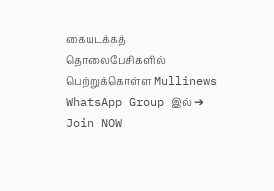கையடக்கத் தொலைபேசிகளில் பெற்றுக்கொள்ள Mullinews WhatsApp Group இல் ➔ Join NOW